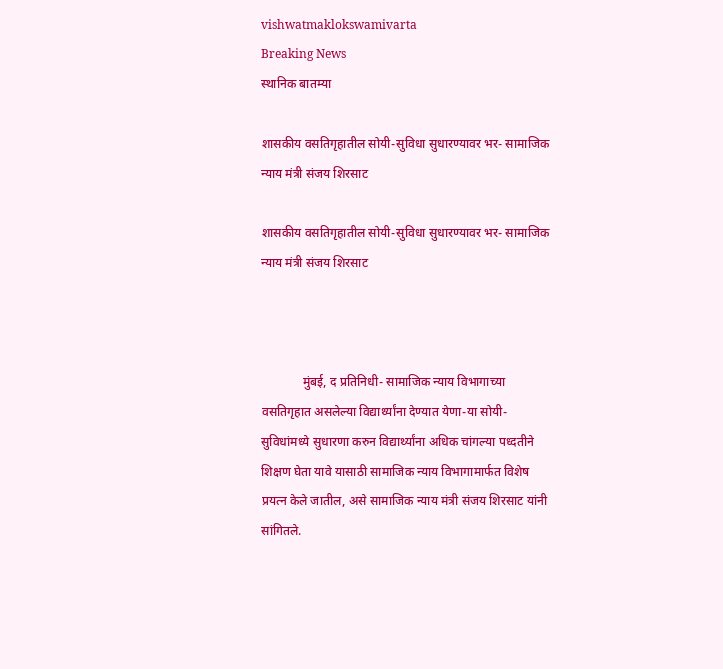vishwatmaklokswamivarta
Breaking News
स्थानिक बातम्या

शासकीय वसतिगृहातील सोयी-सुविधा सुधारण्यावर भर- सामाजिक न्याय मंत्री संजय शिरसाट

शासकीय वसतिगृहातील सोयी-सुविधा सुधारण्यावर भर- सामाजिक न्याय मंत्री संजय शिरसाट



             मुंबई, द प्रतिनिधी- सामाजिक न्याय विभागाच्या वसतिगृहात असलेल्या विद्यार्थ्यांना देण्यात येणा-या सोयी- सुविधांमध्ये सुधारणा करुन विद्यार्थ्यांना अधिक चांगल्या पध्दतीने शिक्षण घेता यावे यासाठी सामाजिक न्याय विभागामार्फत विशेष प्रयत्न केले जातील, असे सामाजिक न्याय मंत्री संजय शिरसाट यांनी सांगितले.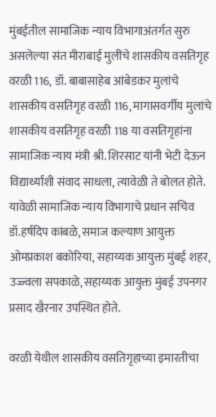मुंबईतील सामाजिक न्याय विभागाअंतर्गत सुरु असलेल्या संत मीराबाई मुलींचे शासकीय वसतिगृह वरळी 116, डॉ. बाबासाहेब आंबेडकर मुलांचे शासकीय वसतिगृह वरळी 116, मागासवर्गीय मुलांचे शासकीय वसतिगृह वरळी 118 या वसतिगृहांना सामाजिक न्याय मंत्री श्री. शिरसाट यांनी भेटी देऊन विद्यार्थ्यांशी संवाद साधला, त्यावेळी ते बोलत होते. यावेळी सामाजिक न्याय विभागाचे प्रधान सचिव डॉ.हर्षदिप कांबळे, समाज कल्याण आयुक्त ओमप्रकाश बकोरिया, सहाय्यक आयुक्त मुंबई शहर, उज्ज्वला सपकाळे, सहाय्यक आयुक्त मुंबई उपनगर प्रसाद खैरनार उपस्थित होते.

वरळी येथील शासकीय वसतिगृहाच्या इमारतीचा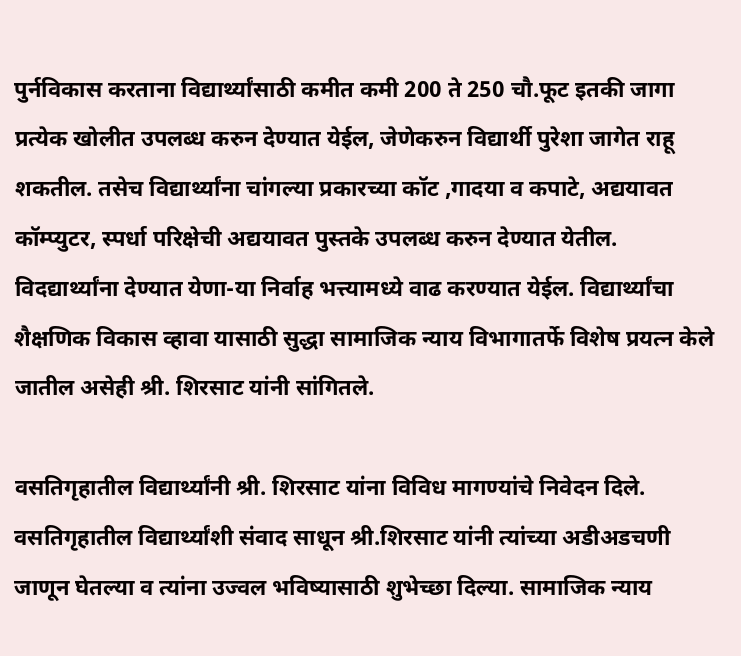पुर्नविकास करताना विद्यार्थ्यांसाठी कमीत कमी 200 ते 250 चौ.फूट इतकी जागा प्रत्येक खोलीत उपलब्ध करुन देण्यात येईल, जेणेकरुन विद्यार्थी पुरेशा जागेत राहू शकतील. तसेच विद्यार्थ्यांना चांगल्या प्रकारच्या कॉट ,गादया व कपाटे, अद्ययावत कॉम्प्युटर, स्पर्धा परिक्षेची अद्ययावत पुस्तके उपलब्ध करुन देण्यात येतील. विदद्यार्थ्यांना देण्यात येणा-या निर्वाह भत्त्यामध्ये वाढ करण्यात येईल. विद्यार्थ्यांचा शैक्षणिक विकास व्हावा यासाठी सुद्धा सामाजिक न्याय विभागातर्फे विशेष प्रयत्न केले जातील असेही श्री. शिरसाट यांनी सांगितले.

वसतिगृहातील विद्यार्थ्यांनी श्री. शिरसाट यांना विविध मागण्यांचे निवेदन दिले. वसतिगृहातील विद्यार्थ्यांशी संवाद साधून श्री.शिरसाट यांनी त्यांच्या अडीअडचणी जाणून घेतल्या व त्यांना उज्वल भविष्यासाठी शुभेच्छा दिल्या. सामाजिक न्याय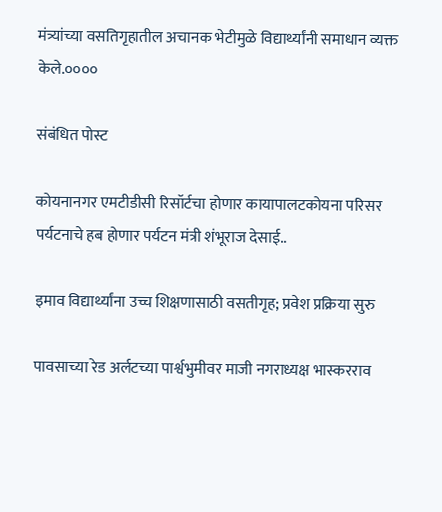मंत्र्यांच्या वसतिगृहातील अचानक भेटीमुळे विद्यार्थ्यांनी समाधान व्यक्त केले.००००

संबंधित पोस्ट

कोयनानगर एमटीडीसी रिसॉर्टचा होणार कायापालटकोयना परिसर पर्यटनाचे हब होणार पर्यटन मंत्री शंभूराज देसाई..

इमाव विद्यार्थ्यांना उच्च शिक्षणासाठी वसतीगृह; प्रवेश प्रक्रिया सुरु

पावसाच्या रेड अर्लटच्या पार्श्वभुमीवर माजी नगराध्यक्ष भास्करराव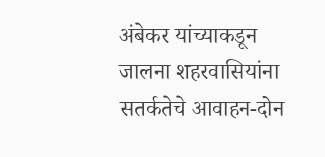अंबेकर यांच्याकडून जालना शहरवासियांना सतर्कतेचे आवाहन-दोन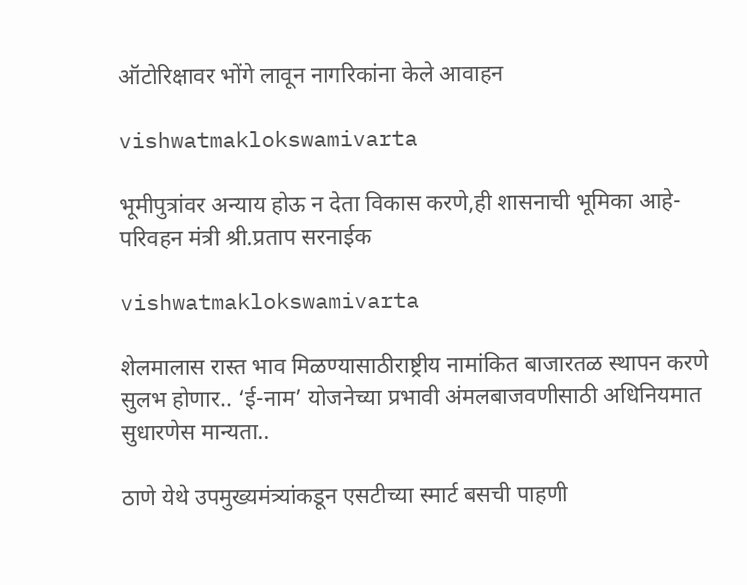ऑटोरिक्षावर भोंगे लावून नागरिकांना केले आवाहन

vishwatmaklokswamivarta

भूमीपुत्रांवर अन्याय होऊ न देता विकास करणे,ही शासनाची भूमिका आहे-परिवहन मंत्री श्री.प्रताप सरनाईक

vishwatmaklokswamivarta

शेलमालास रास्त भाव मिळण्यासाठीराष्ट्रीय नामांकित बाजारतळ स्थापन करणे सुलभ होणार.. ‘ई-नाम’ योजनेच्या प्रभावी अंमलबाजवणीसाठी अधिनियमात सुधारणेस मान्यता..

ठाणे येथे उपमुख्यमंत्र्यांकडून एसटीच्या स्मार्ट बसची पाहणी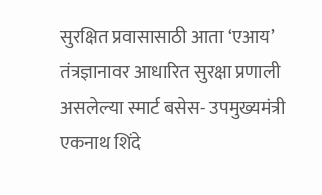सुरक्षित प्रवासासाठी आता ‘एआय’ तंत्रज्ञानावर आधारित सुरक्षा प्रणाली असलेल्या स्मार्ट बसेस- उपमुख्यमंत्री एकनाथ शिंदे